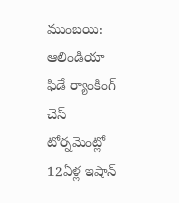ముంబయి: ఆలిండియా ఫిడే ర్యాంకింగ్ చెస్ టోర్నమెంట్లో 12ఏళ్ల ఇషాన్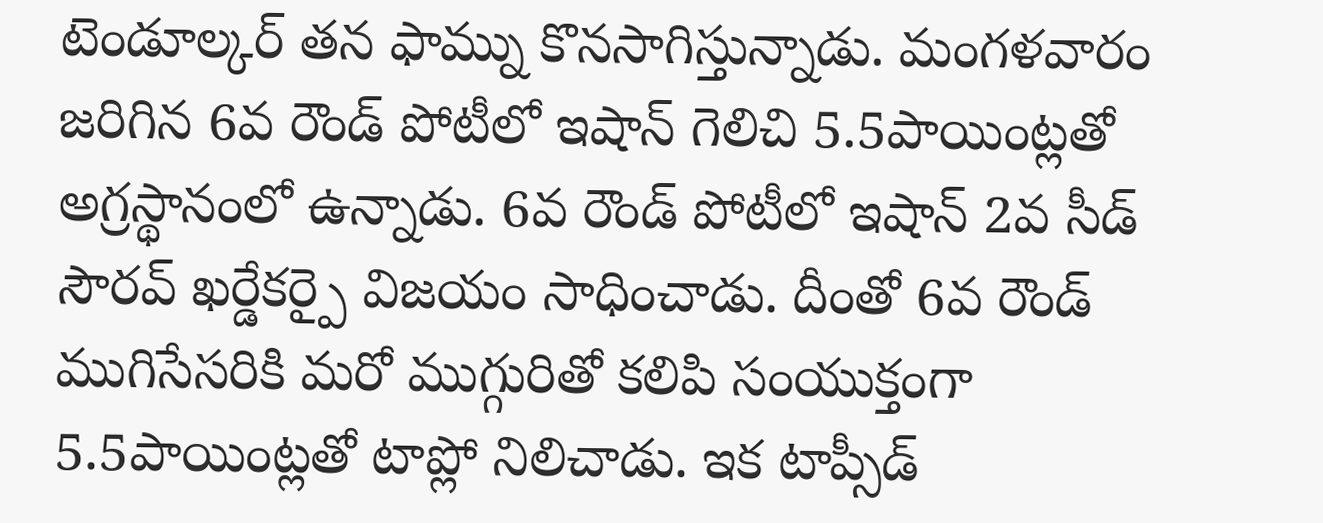టెండూల్కర్ తన ఫామ్ను కొనసాగిస్తున్నాడు. మంగళవారం జరిగిన 6వ రౌండ్ పోటీలో ఇషాన్ గెలిచి 5.5పాయింట్లతో అగ్రస్థానంలో ఉన్నాడు. 6వ రౌండ్ పోటీలో ఇషాన్ 2వ సీడ్ సౌరవ్ ఖర్డేకర్పై విజయం సాధించాడు. దీంతో 6వ రౌండ్ ముగిసేసరికి మరో ముగ్గురితో కలిపి సంయుక్తంగా 5.5పాయింట్లతో టాప్లో నిలిచాడు. ఇక టాప్సీడ్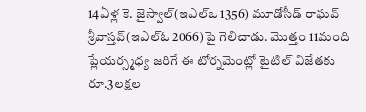14ఏళ్ల కె. జైస్వాల్(ఇఎల్ఒ 1356) మూడోసీడ్ రాఘవ్ శ్రీవాస్తవ్(ఇఎల్ఓ 2066)పై గెలిచాడు. మొత్తం 11మంది ప్లేయర్స్మధ్య జరిగే ఈ టోర్నమెంట్లో టైటిల్ విజేతకు రూ.3లక్షల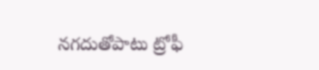నగదుతోపాటు ట్రోఫీ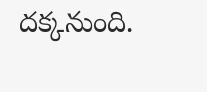దక్కనుంది.